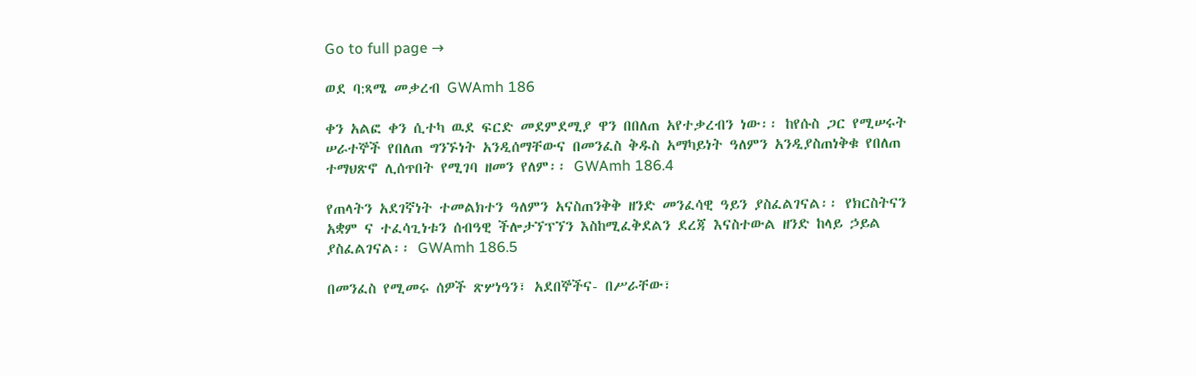Go to full page →

ወደ ባ:ጻሜ መቃረብ GWAmh 186

ቀን አልፎ ቀን ሲተካ ዉደ ፍርድ መደምደሚያ ዋን በበለጠ አየተቃረብን ነው፡፡ ከየሱስ ጋር የሚሠሩት ሠራተኞች የበለጠ ግንኙነት አንዲሰማቸውና በመንፈስ ቅዱስ አማካይነት ዓለምን አንዲያስጠነቅቁ የበለጠ ተማህጽኖ ሊሰጥበት የሚገባ ዘመን የለም፡፡ GWAmh 186.4

የጠላትን አደገኛነት ተመልክተን ዓለምን አናስጠንቅቅ ዘንድ መንፈሳዊ ዓይን ያስፈልገናል፡፡ የክርስትናን አቋም ና ተፈሳጊነቱን ሰብዓዊ ችሎታኘፕኘን እስከሚፈቅደልን ደረጃ እናስተውል ዘንድ ከላይ ኃይል ያስፈልገናል፡፡ GWAmh 186.5

በመንፈስ የሚመሩ ሰዎች ጽሦነዓን፣ አደበኞችና- በሥራቸው፣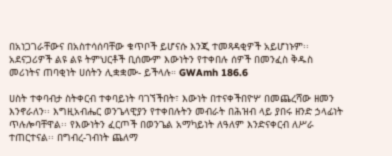በአነጋገራቸውና በአስተሳሰባቸው ቁጥቦች ይሆናሱ እንጂ ተመጻዳቂዎች አይሆነኑም፡፡ አደናጋሪዎች ልዩ ልዩ ትምህርቶች ቢሰሙም እውነትን የተቀበሉ ሰዎች በመንፈስ ቅዱስ መሪነትና ጠባቂነት ሀሰትን ሊቋቋሙ- ይችላሉ። GWAmh 186.6

ሀስት ተቀባብታ ስትቀርብ ተቀባይነት ባገኘችበት፣ እውነት በተናቀችበዮሦ በመጨረሻው ዘመን እንኖራለን፡፡ እግዚአብሔር ወንጌላዊያን የተቀበሉትን መብራት በሕዝብ ላይ ያበሩ ዘንድ ኃላፊነት ጥሉሎባቸዋል፡፡ የእውነትን ፈርጦች በወንጌል አማካይነት ለዓለም እንድናቀርብ ለሥራ ተጠርተናል፡፡ በግብረ-ገብነት ጨለማ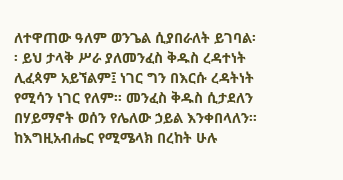ለተዋጠው ዓለም ወንጌል ሲያበራለት ይገባል፡፡ ይህ ታላቅ ሥራ ያለመንፈስ ቅዱስ ረዳተነት ሊፈጳም አይኘልም፤ ነገር ግን በእርሱ ረዳትነት የሚሳን ነገር የለም፡፡ መንፈስ ቅዱስ ሲታደለን በሃይማኖት ወሰን የሌለው ኃይል እንቀበላለን፡፡ ከእግዚአብሔር የሚሜላክ በረከት ሁሉ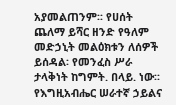አያመልጠንም፡፡ የሀሰት ጨለማ ይሻር ዘንድ የዓለም መድኃኒት መልዕክቱን ለሰዎች ይሰዳል፡ የመንፈስ ሥራ ታላቅነት ከግምት. በላይ. ነው፡፡ የእግዚአብሔር ሠራተኛ ኃይልና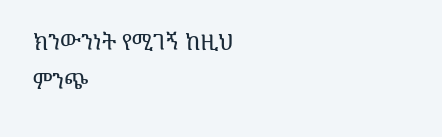ክንውንነት የሚገኝ ከዚህ ምንጭ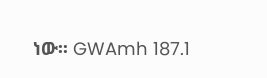ነው፡፡ GWAmh 187.1